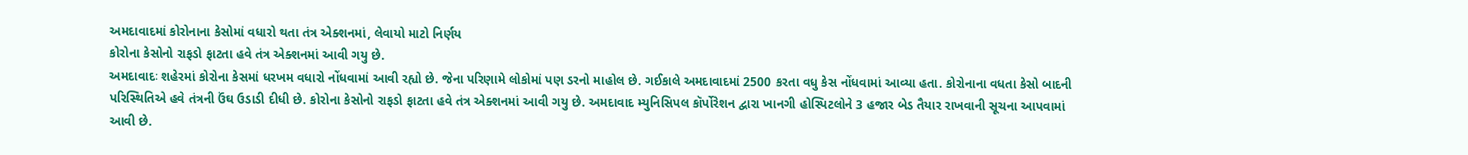અમદાવાદમાં કોરોનાના કેસોમાં વધારો થતા તંત્ર એક્શનમાં, લેવાયો માટો નિર્ણય
કોરોના કેસોનો રાફડો ફાટતા હવે તંત્ર એક્શનમાં આવી ગયુ છે.
અમદાવાદઃ શહેરમાં કોરોના કેસમાં ધરખમ વધારો નોંધવામાં આવી રહ્યો છે. જેના પરિણામે લોકોમાં પણ ડરનો માહોલ છે. ગઈકાલે અમદાવાદમાં 2500 કરતા વધુ કેસ નોંધવામાં આવ્યા હતા. કોરોનાના વધતા કેસો બાદની પરિસ્થિતિએ હવે તંત્રની ઉંઘ ઉડાડી દીધી છે. કોરોના કેસોનો રાફડો ફાટતા હવે તંત્ર એક્શનમાં આવી ગયુ છે. અમદાવાદ મ્યુનિસિપલ કૉર્પોરેશન દ્વારા ખાનગી હોસ્પિટલોને 3 હજાર બેડ તૈયાર રાખવાની સૂચના આપવામાં આવી છે.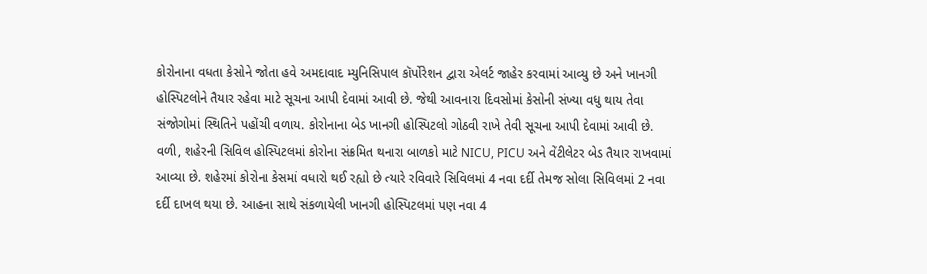કોરોનાના વધતા કેસોને જોતા હવે અમદાવાદ મ્યુનિસિપાલ કૉર્પોરેશન દ્વારા એલર્ટ જાહેર કરવામાં આવ્યુ છે અને ખાનગી હોસ્પિટલોને તૈયાર રહેવા માટે સૂચના આપી દેવામાં આવી છે. જેથી આવનારા દિવસોમાં કેસોની સંખ્યા વધુ થાય તેવા સંજોગોમાં સ્થિતિને પહોંચી વળાય. કોરોનાના બેડ ખાનગી હોસ્પિટલો ગોઠવી રાખે તેવી સૂચના આપી દેવામાં આવી છે.
વળી, શહેરની સિવિલ હોસ્પિટલમાં કોરોના સંક્રમિત થનારા બાળકો માટે NICU, PICU અને વેંટીલેટર બેડ તૈયાર રાખવામાં આવ્યા છે. શહેરમાં કોરોના કેસમાં વધારો થઈ રહ્યો છે ત્યારે રવિવારે સિવિલમાં 4 નવા દર્દી તેમજ સોલા સિવિલમાં 2 નવા દર્દી દાખલ થયા છે. આહના સાથે સંકળાયેલી ખાનગી હોસ્પિટલમાં પણ નવા 4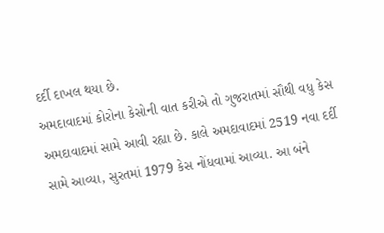દર્દી દાખલ થયા છે.
અમદાવાદમાં કોરોના કેસોની વાત કરીએ તો ગુજરાતમાં સૌથી વધુ કેસ અમદાવાદમાં સામે આવી રહ્યા છે. કાલે અમદાવાદમાં 2519 નવા દર્દી સામે આવ્યા, સુરતમાં 1979 કેસ નોંધવામાં આવ્યા. આ બંને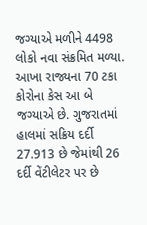જગ્યાએ મળીને 4498 લોકો નવા સંક્રમિત મળ્યા. આખા રાજ્યના 70 ટકા કોરોના કેસ આ બે જગ્યાએ છે. ગુજરાતમાં હાલમાં સક્રિય દર્દી 27.913 છે જેમાંથી 26 દર્દી વેંટીલેટર પર છે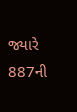જ્યારે 887ની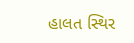હાલત સ્થિર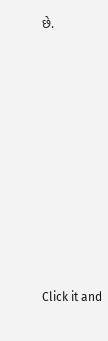છે.












Click it and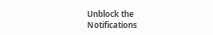Unblock the Notifications